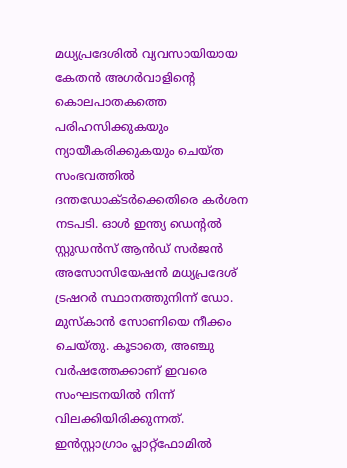മധ്യപ്രദേശിൽ വ്യവസായിയായ കേതൻ അഗർവാളിന്റെ കൊലപാതകത്തെ പരിഹസിക്കുകയും ന്യായീകരിക്കുകയും ചെയ്ത സംഭവത്തിൽ ദന്തഡോക്ടർക്കെതിരെ കർശന നടപടി. ഓൾ ഇന്ത്യ ഡെന്റൽ സ്റ്റുഡൻസ് ആൻഡ് സർജൻ അസോസിയേഷൻ മധ്യപ്രദേശ് ട്രഷറർ സ്ഥാനത്തുനിന്ന് ഡോ.
മുസ്കാൻ സോണിയെ നീക്കം ചെയ്തു. കൂടാതെ, അഞ്ചു വർഷത്തേക്കാണ് ഇവരെ സംഘടനയിൽ നിന്ന് വിലക്കിയിരിക്കുന്നത്.
ഇൻസ്റ്റാഗ്രാം പ്ലാറ്റ്ഫോമിൽ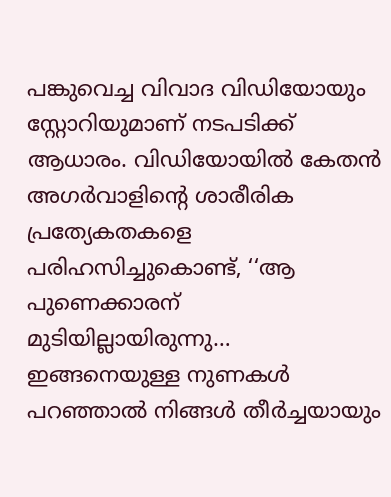പങ്കുവെച്ച വിവാദ വിഡിയോയും സ്റ്റോറിയുമാണ് നടപടിക്ക് ആധാരം. വിഡിയോയിൽ കേതൻ അഗർവാളിന്റെ ശാരീരിക പ്രത്യേകതകളെ പരിഹസിച്ചുകൊണ്ട്, ‘‘ആ പുണെക്കാരന് മുടിയില്ലായിരുന്നു… ഇങ്ങനെയുള്ള നുണകൾ പറഞ്ഞാൽ നിങ്ങൾ തീർച്ചയായും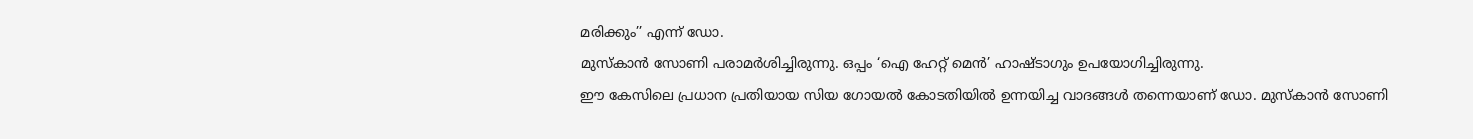മരിക്കും’’ എന്ന് ഡോ.
മുസ്കാൻ സോണി പരാമർശിച്ചിരുന്നു. ഒപ്പം ‘ഐ ഹേറ്റ് മെൻ’ ഹാഷ്ടാഗും ഉപയോഗിച്ചിരുന്നു.
ഈ കേസിലെ പ്രധാന പ്രതിയായ സിയ ഗോയൽ കോടതിയിൽ ഉന്നയിച്ച വാദങ്ങൾ തന്നെയാണ് ഡോ. മുസ്കാൻ സോണി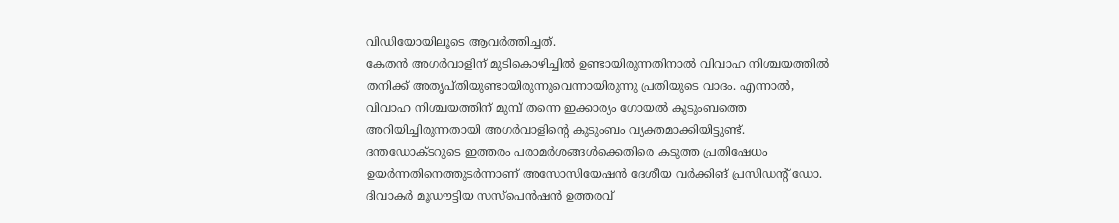വിഡിയോയിലൂടെ ആവർത്തിച്ചത്.
കേതൻ അഗർവാളിന് മുടികൊഴിച്ചിൽ ഉണ്ടായിരുന്നതിനാൽ വിവാഹ നിശ്ചയത്തിൽ തനിക്ക് അതൃപ്തിയുണ്ടായിരുന്നുവെന്നായിരുന്നു പ്രതിയുടെ വാദം. എന്നാൽ, വിവാഹ നിശ്ചയത്തിന് മുമ്പ് തന്നെ ഇക്കാര്യം ഗോയൽ കുടുംബത്തെ അറിയിച്ചിരുന്നതായി അഗർവാളിന്റെ കുടുംബം വ്യക്തമാക്കിയിട്ടുണ്ട്.
ദന്തഡോക്ടറുടെ ഇത്തരം പരാമർശങ്ങൾക്കെതിരെ കടുത്ത പ്രതിഷേധം ഉയർന്നതിനെത്തുടർന്നാണ് അസോസിയേഷൻ ദേശീയ വർക്കിങ് പ്രസിഡന്റ് ഡോ. ദിവാകർ മൂഡൗട്ടിയ സസ്പെൻഷൻ ഉത്തരവ്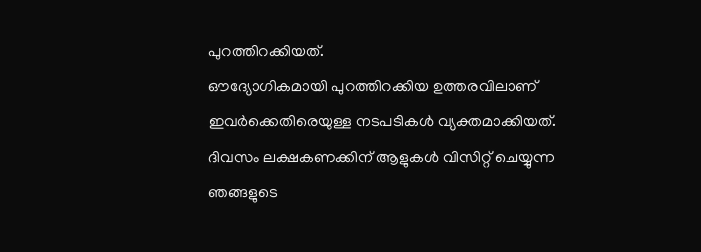പുറത്തിറക്കിയത്.
ഔദ്യോഗികമായി പുറത്തിറക്കിയ ഉത്തരവിലാണ് ഇവർക്കെതിരെയുള്ള നടപടികൾ വ്യക്തമാക്കിയത്.
ദിവസം ലക്ഷകണക്കിന് ആളുകൾ വിസിറ്റ് ചെയ്യുന്ന ഞങ്ങളുടെ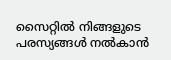സൈറ്റിൽ നിങ്ങളുടെ പരസ്യങ്ങൾ നൽകാൻ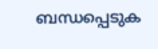ബന്ധപ്പെടുക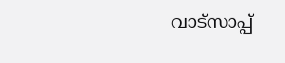വാട്സാപ്പ്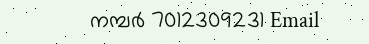നമ്പർ 7012309231 Email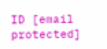ID [email protected]